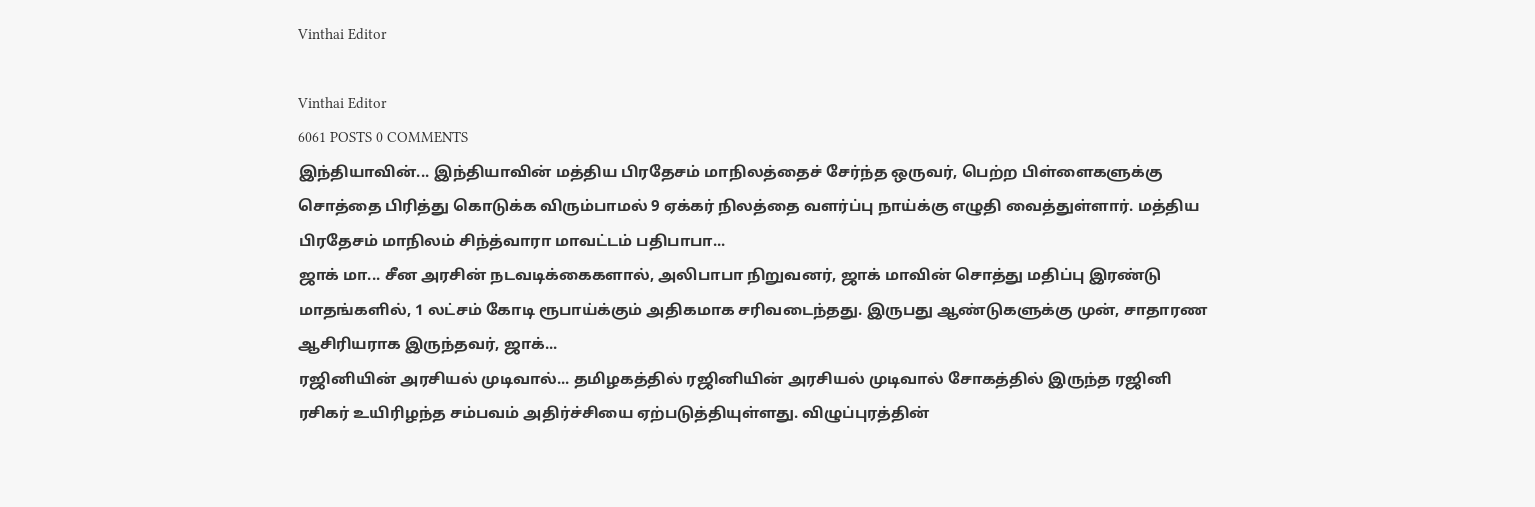Vinthai Editor

Vinthai Editor
6061 POSTS 0 COMMENTS
இந்தியாவின்... இந்தியாவின் மத்திய பிரதேசம் மாநிலத்தைச் சேர்ந்த ஒருவர், பெற்ற பிள்ளைகளுக்கு சொத்தை பிரித்து கொடுக்க விரும்பாமல் 9 ஏக்கர் நிலத்தை வளர்ப்பு நாய்க்கு எழுதி வைத்துள்ளார். மத்திய பிரதேசம் மாநிலம் சிந்த்வாரா மாவட்டம் பதிபாபா...
ஜாக் மா... சீன அரசின் நடவடிக்கைகளால், அலிபாபா நிறுவனர், ஜாக் மாவின் சொத்து மதிப்பு இரண்டு மாதங்களில், 1 லட்சம் கோடி ரூபாய்க்கும் அதிகமாக சரிவடைந்தது. இருபது ஆண்டுகளுக்கு முன், சாதாரண ஆசிரியராக இருந்தவர், ஜாக்...
ரஜினியின் அரசியல் முடிவால்... தமிழகத்தில் ரஜினியின் அரசியல் முடிவால் சோகத்தில் இருந்த ரஜினி ரசிகர் உயிரிழந்த சம்பவம் அதிர்ச்சியை ஏற்படுத்தியுள்ளது. விழுப்புரத்தின்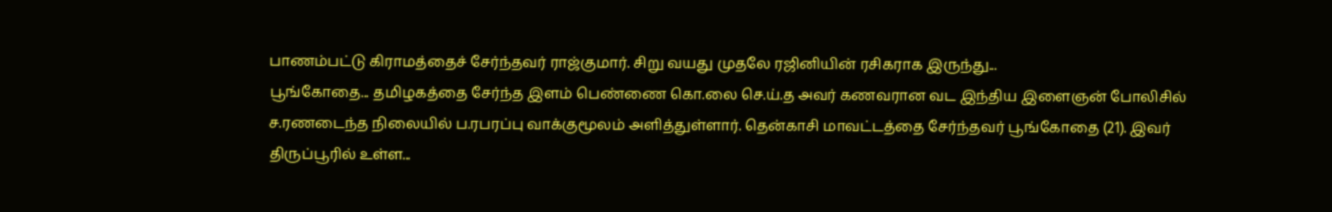பாணம்பட்டு கிராமத்தைச் சேர்ந்தவர் ராஜ்குமார். சிறு வயது முதலே ரஜினியின் ரசிகராக இருந்து...
பூங்கோதை... தமிழகத்தை சேர்ந்த இளம் பெண்ணை கொ.லை செ.ய்.த அவர் கணவரான வட இந்திய இளைஞன் போலிசில் ச.ரணடைந்த நிலையில் ப.ரபரப்பு வாக்குமூலம் அளித்துள்ளார். தென்காசி மாவட்டத்தை சேர்ந்தவர் பூங்கோதை (21). இவர் திருப்பூரில் உள்ள...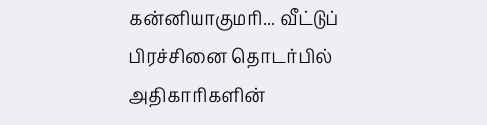கன்னியாகுமரி... வீட்டுப் பிரச்சினை தொடர்பில் அதிகாரிகளின்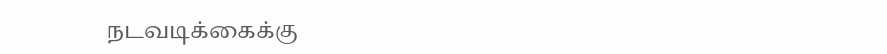நடவடிக்கைக்கு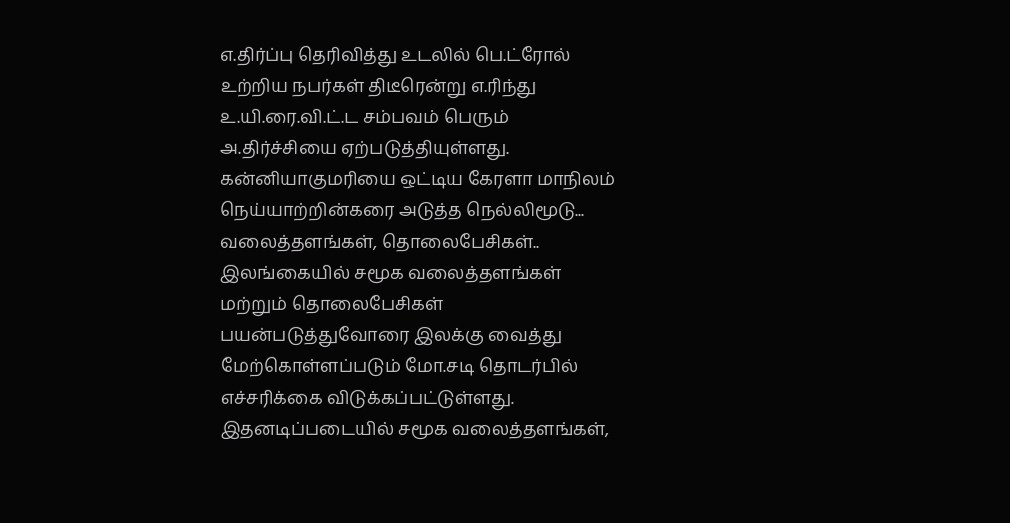எ.திர்ப்பு தெரிவித்து உடலில் பெ.ட்ரோல் உற்றிய நபர்கள் திடீரென்று எ.ரிந்து உ.யி.ரை.வி.ட்.ட சம்பவம் பெரும் அ.திர்ச்சியை ஏற்படுத்தியுள்ளது. கன்னியாகுமரியை ஒட்டிய கேரளா மாநிலம் நெய்யாற்றின்கரை அடுத்த நெல்லிமூடு...
வலைத்தளங்கள், தொலைபேசிகள்.. இலங்கையில் சமூக வலைத்தளங்கள் மற்றும் தொலைபேசிகள் பயன்படுத்துவோரை இலக்கு வைத்து மேற்கொள்ளப்படும் மோ.சடி தொடர்பில் எச்சரிக்கை விடுக்கப்பட்டுள்ளது. இதனடிப்படையில் சமூக வலைத்தளங்கள்,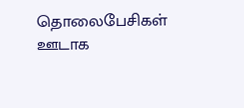தொலைபேசிகள் ஊடாக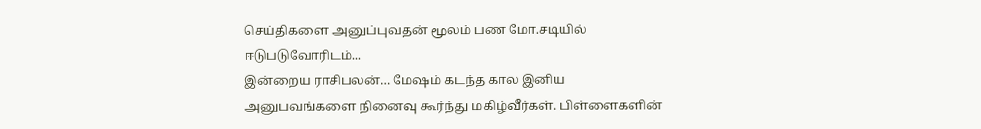செய்திகளை அனுப்புவதன் மூலம் பண மோ.சடியில் ஈடுபடுவோரிடம்...
இன்றைய ராசிபலன்… மேஷம் கடந்த கால இனிய அனுபவங்களை நினைவு கூர்ந்து மகிழ்வீர்கள். பிள்ளைகளின்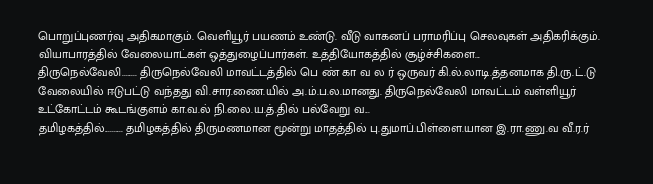பொறுப்புணர்வு அதிகமாகும். வெளியூர் பயணம் உண்டு. வீடு வாகனப் பராமரிப்பு செலவுகள் அதிகரிக்கும். வியாபாரத்தில் வேலையாட்கள் ஒத்துழைப்பார்கள். உத்தியோகத்தில் சூழ்ச்சிகளை...
திருநெல்வேலி........ திருநெல்வேலி மாவட்டத்தில் பெ ண் கா வ ல ர் ஒருவர் கி.ல்.லாடி.த்தனமாக தி.ரு.ட்.டு வேலையில் ஈடுபட்டு வந்தது வி.சார.ணை.யில் அ.ம்.ப.ல.மானது. திருநெல்வேலி மாவட்டம் வள்ளியூர் உட்கோட்டம் கூடங்குளம் கா.வ.ல் நி.லை.ய.த்.தில் பல்வேறு வ...
தமிழகத்தில்.......... தமிழகத்தில் திருமணமான மூன்று மாதத்தில் பு.துமாப்.பிள்ளை.யான இ.ரா.ணு.வ வீ.ர.ர்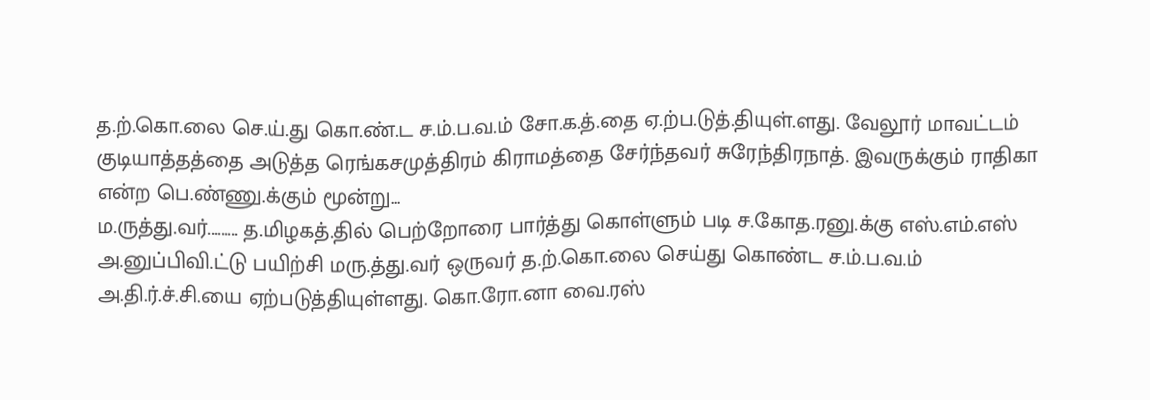த.ற்.கொ.லை செ.ய்.து கொ.ண்.ட ச.ம்.ப.வ.ம் சோ.க.த்.தை ஏ.ற்ப.டுத்.தியுள்.ளது. வேலூர் மாவட்டம் குடியாத்தத்தை அடுத்த ரெங்கசமுத்திரம் கிராமத்தை சேர்ந்தவர் சுரேந்திரநாத். இவருக்கும் ராதிகா என்ற பெ.ண்ணு.க்கும் மூன்று...
ம.ருத்து.வர்......... த.மிழகத்.தில் பெற்றோரை பார்த்து கொள்ளும் படி ச.கோத.ரனு.க்கு எஸ்.எம்.எஸ் அ.னுப்பிவி.ட்டு பயிற்சி மரு.த்து.வர் ஒருவர் த.ற்.கொ.லை செய்து கொண்ட ச.ம்.ப.வ.ம் அ.தி.ர்.ச்.சி.யை ஏற்படுத்தியுள்ளது. கொ.ரோ.னா வை.ரஸ்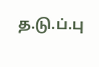த.டு.ப்.பு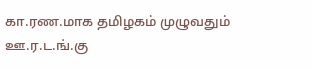கா.ரண.மாக தமிழகம் முழுவதும் ஊ.ர.ட.ங்.கு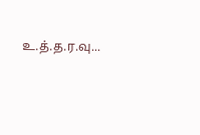உ.த்.த.ர.வு...